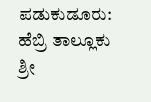ಪಡುಕುಡೂರು: ಹೆಬ್ರಿ ತಾಲ್ಲೂಕು ಶ್ರೀ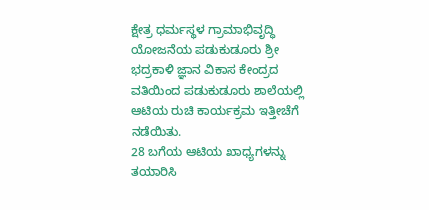ಕ್ಷೇತ್ರ ಧರ್ಮಸ್ಥಳ ಗ್ರಾಮಾಭಿವೃದ್ಧಿ ಯೋಜನೆಯ ಪಡುಕುಡೂರು ಶ್ರೀ ಭದ್ರಕಾಳಿ ಜ್ಞಾನ ವಿಕಾಸ ಕೇಂದ್ರದ ವತಿಯಿಂದ ಪಡುಕುಡೂರು ಶಾಲೆಯಲ್ಲಿ ಆಟಿಯ ರುಚಿ ಕಾರ್ಯಕ್ರಮ ಇತ್ತೀಚೆಗೆ ನಡೆಯಿತು.
28 ಬಗೆಯ ಆಟಿಯ ಖಾಧ್ಯಗಳನ್ನು ತಯಾರಿಸಿ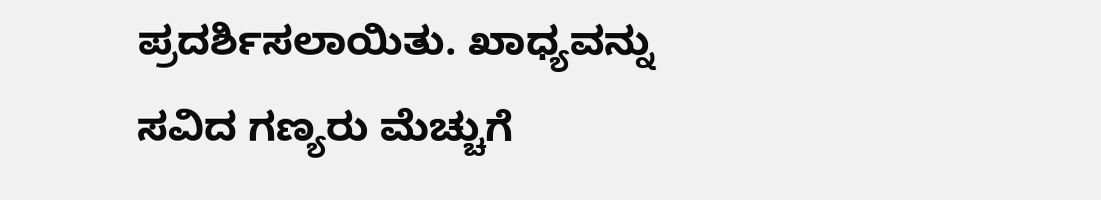ಪ್ರದರ್ಶಿಸಲಾಯಿತು. ಖಾಧ್ಯವನ್ನು ಸವಿದ ಗಣ್ಯರು ಮೆಚ್ಚುಗೆ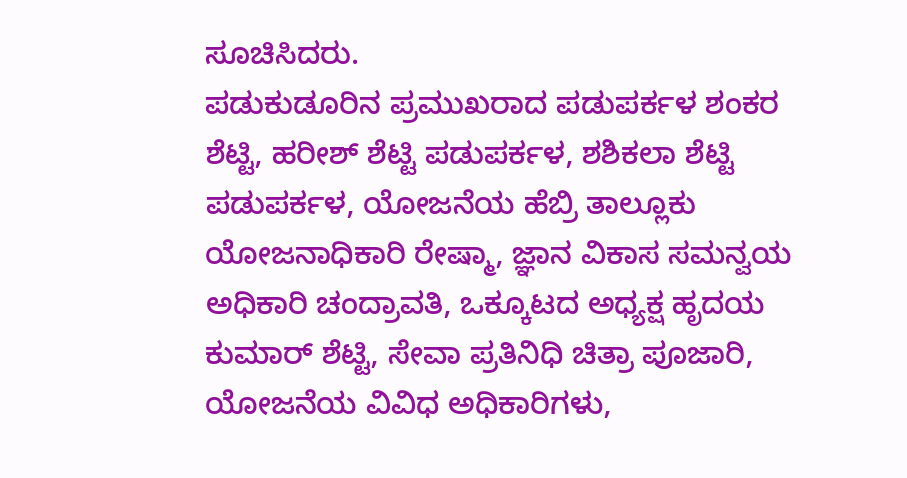ಸೂಚಿಸಿದರು.
ಪಡುಕುಡೂರಿನ ಪ್ರಮುಖರಾದ ಪಡುಪರ್ಕಳ ಶಂಕರ ಶೆಟ್ಟಿ, ಹರೀಶ್ ಶೆಟ್ಟಿ ಪಡುಪರ್ಕಳ, ಶಶಿಕಲಾ ಶೆಟ್ಟಿ ಪಡುಪರ್ಕಳ, ಯೋಜನೆಯ ಹೆಬ್ರಿ ತಾಲ್ಲೂಕು ಯೋಜನಾಧಿಕಾರಿ ರೇಷ್ಮಾ, ಜ್ಞಾನ ವಿಕಾಸ ಸಮನ್ವಯ ಅಧಿಕಾರಿ ಚಂದ್ರಾವತಿ, ಒಕ್ಕೂಟದ ಅಧ್ಯಕ್ಷ ಹೃದಯ ಕುಮಾರ್ ಶೆಟ್ಟಿ, ಸೇವಾ ಪ್ರತಿನಿಧಿ ಚಿತ್ರಾ ಪೂಜಾರಿ, ಯೋಜನೆಯ ವಿವಿಧ ಅಧಿಕಾರಿಗಳು,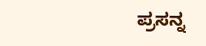ಪ್ರಸನ್ನ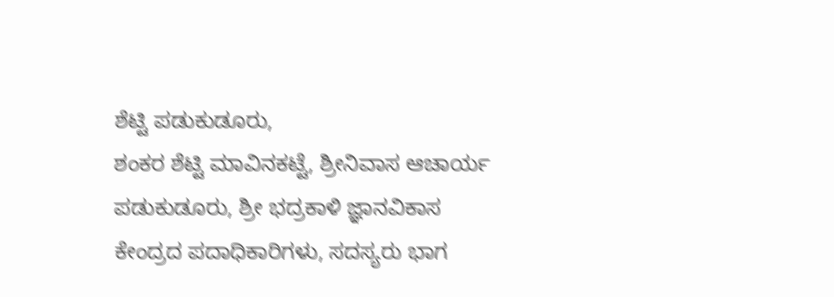ಶೆಟ್ಟಿ ಪಡುಕುಡೂರು,
ಶಂಕರ ಶೆಟ್ಟಿ ಮಾವಿನಕಟ್ಟೆ, ಶ್ರೀನಿವಾಸ ಆಚಾರ್ಯ ಪಡುಕುಡೂರು, ಶ್ರೀ ಭದ್ರಕಾಳಿ ಜ್ಞಾನವಿಕಾಸ ಕೇಂದ್ರದ ಪದಾಧಿಕಾರಿಗಳು, ಸದಸ್ಯರು ಭಾಗ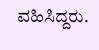ವಹಿಸಿದ್ದರು.